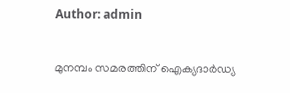Author: admin

മുനമ്പം സമരത്തിന് ഐക്യദാർഡ്യ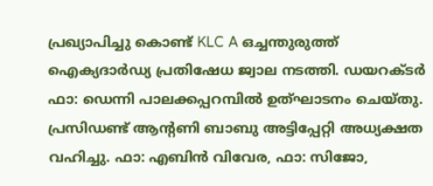പ്രഖ്യാപിച്ചു കൊണ്ട് KLC A ഒച്ചന്തുരുത്ത് ഐക്യദാർഡ്യ പ്രതിഷേധ ജ്വാല നടത്തി. ഡയറക്ടർ ഫാ: ഡെന്നി പാലക്കപ്പറമ്പിൽ ഉത്ഘാടനം ചെയ്തു. പ്രസിഡണ്ട് ആന്റണി ബാബു അട്ടിപ്പേറ്റി അധ്യക്ഷത വഹിച്ചു. ഫാ: എബിൻ വിവേര, ഫാ: സിജോ,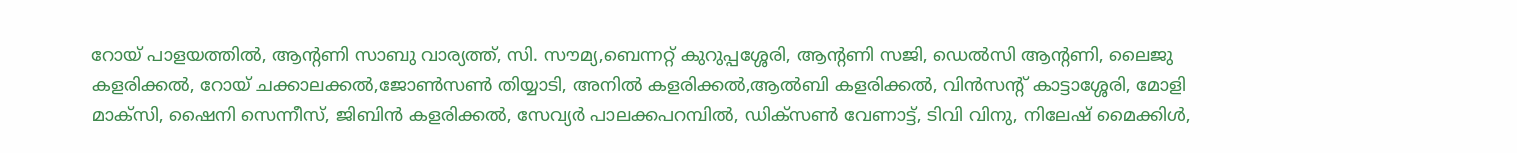റോയ് പാളയത്തിൽ, ആന്റണി സാബു വാര്യത്ത്, സി. സൗമ്യ,ബെന്നറ്റ് കുറുപ്പശ്ശേരി, ആന്റണി സജി, ഡെൽസി ആന്റണി, ലൈജു കളരിക്കൽ, റോയ് ചക്കാലക്കൽ,ജോൺസൺ തിയ്യാടി, അനിൽ കളരിക്കൽ,ആൽബി കളരിക്കൽ, വിൻസന്റ് കാട്ടാശ്ശേരി, മോളി മാക്സി, ഷൈനി സെന്നീസ്, ജിബിൻ കളരിക്കൽ, സേവ്യർ പാലക്കപറമ്പിൽ, ഡിക്സൺ വേണാട്ട്, ടിവി വിനു, നിലേഷ് മൈക്കിൾ,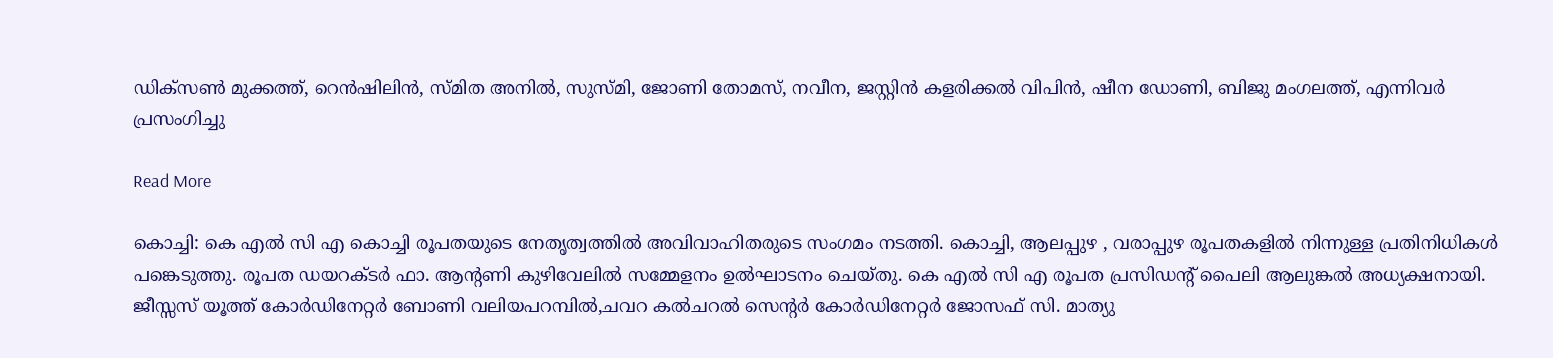ഡിക്സൺ മുക്കത്ത്, റെൻഷിലിൻ, സ്മിത അനിൽ, സുസ്മി, ജോണി തോമസ്, നവീന, ജസ്റ്റിൻ കളരിക്കൽ വിപിൻ, ഷീന ഡോണി, ബിജു മംഗലത്ത്, എന്നിവർ പ്രസംഗിച്ചു

Read More

കൊച്ചി: കെ എൽ സി എ കൊച്ചി രൂപതയുടെ നേതൃത്വത്തിൽ അവിവാഹിതരുടെ സംഗമം നടത്തി. കൊച്ചി, ആലപ്പുഴ , വരാപ്പുഴ രൂപതകളിൽ നിന്നുള്ള പ്രതിനിധികൾ പങ്കെടുത്തു. രൂപത ഡയറക്ടർ ഫാ. ആന്റണി കുഴിവേലിൽ സമ്മേളനം ഉൽഘാടനം ചെയ്തു. കെ എൽ സി എ രൂപത പ്രസിഡന്റ് പൈലി ആലുങ്കൽ അധ്യക്ഷനായി. ജീസ്സസ് യൂത്ത് കോർഡിനേറ്റർ ബോണി വലിയപറമ്പിൽ,ചവറ കൽചറൽ സെന്റർ കോർഡിനേറ്റർ ജോസഫ് സി. മാത്യു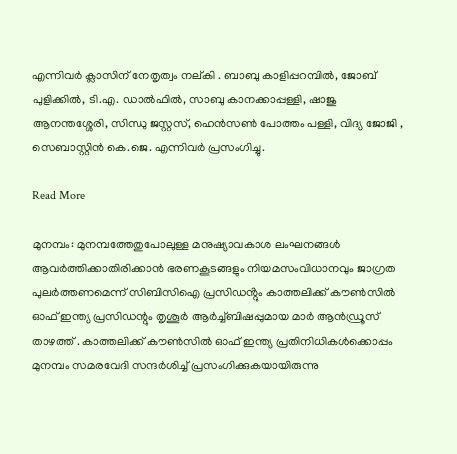എന്നിവർ ക്ലാസിന് നേതൃത്വം നല്കി . ബാബു കാളിപ്പറമ്പിൽ, ജോബ് പുളിക്കിൽ, ടി.എ. ഡാൽഫിൽ, സാബു കാനക്കാപ്പള്ളി, ഷാജു ആനന്തശ്ശേരി, സിന്ധു ജസ്റ്റസ്, ഹെൻസൺ പോത്തം പള്ളി, വിദ്യ ജോജി , സെബാസ്റ്റിൻ കെ.ജെ. എന്നിവർ പ്രസംഗിച്ചു.

Read More

മുനമ്പം: മുനമ്പത്തേതുപോലുള്ള മനുഷ്യാവകാശ ലംഘനങ്ങൾ ആവർത്തിക്കാതിരിക്കാൻ ഭരണകൂടങ്ങളും നിയമസംവിധാനവും ജാഗ്രത പുലർത്തണമെന്ന് സിബിസിഐ പ്രസിഡൻ്റും കാത്തലിക്ക് കൗൺസിൽ ഓഫ് ഇന്ത്യ പ്രസിഡന്റും തൃശൂർ ആർച്ച്ബിഷപ്പുമായ മാർ ആൻഡ്രൂസ് താഴത്ത് . കാത്തലിക്ക് കൗൺസിൽ ഓഫ് ഇന്ത്യ പ്രതിനിധികൾക്കൊപ്പം മുനമ്പം സമരവേദി സന്ദർശിച്ച് പ്രസംഗിക്കുകയായിരുന്നു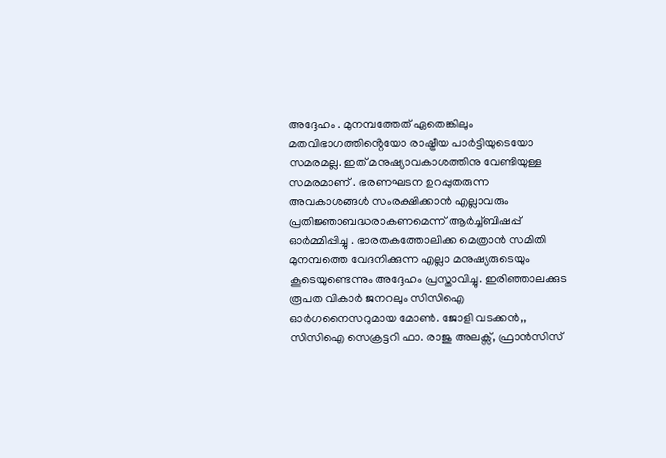അദ്ദേഹം . മുനമ്പത്തേത് ഏതെങ്കിലും മതവിഭാഗത്തിൻ്റെയോ രാഷ്ട്രീയ പാർട്ടിയുടെയോ സമരമല്ല. ഇത് മനുഷ്യാവകാശത്തിനു വേണ്ടിയുള്ള സമരമാണ് . ഭരണഘടന ഉറപ്പുതരുന്ന അവകാശങ്ങൾ സംരക്ഷിക്കാൻ എല്ലാവരും പ്രതിജ്ഞാബദ്ധരാകണമെന്ന് ആർച്ച്ബിഷപ്പ് ഓർമ്മിപ്പിച്ചു . ഭാരതകത്തോലിക്ക മെത്രാൻ സമിതി മുനമ്പത്തെ വേദനിക്കുന്ന എല്ലാ മനുഷ്യരുടെയും കൂടെയുണ്ടെന്നും അദ്ദേഹം പ്രസ്താവിച്ചു. ഇരിഞ്ഞാലക്കുട രൂപത വികാർ ജനറലും സിസിഐ ഓർഗനൈസറുമായ മോൺ. ജോളി വടക്കൻ,, സിസിഐ സെക്രട്ടറി ഫാ. രാജു അലക്സ്, ഫ്രാൻസിസ്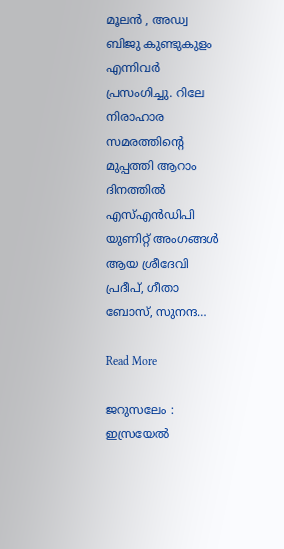മൂലൻ , അഡ്വ ബിജു കുണ്ടുകുളം എന്നിവർ പ്രസംഗിച്ചു. റിലേ നിരാഹാര സമരത്തിൻ്റെ മുപ്പത്തി ആറാം ദിനത്തിൽ എസ്എൻഡിപി യുണിറ്റ് അംഗങ്ങൾ ആയ ശ്രീദേവി പ്രദീപ്, ഗീതാ ബോസ്, സുനന്ദ…

Read More

ജറുസലേം : ഇസ്രയേല്‍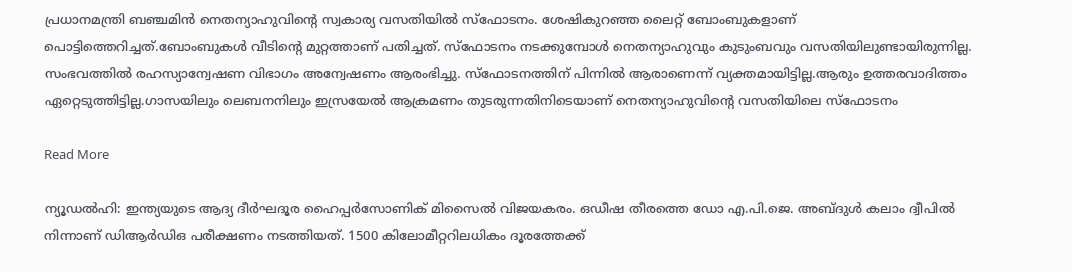പ്രധാനമന്ത്രി ബഞ്ചമിന്‍ നെതന്യാഹുവിന്റെ സ്വകാര്യ വസതിയില്‍ സ്‌ഫോടനം. ശേഷികുറഞ്ഞ ലൈറ്റ് ബോംബുകളാണ് പൊട്ടിത്തെറിച്ചത്.ബോംബുകള്‍ വീടിന്റെ മുറ്റത്താണ് പതിച്ചത്. സ്‌ഫോടനം നടക്കുമ്പോള്‍ നെതന്യാഹുവും കുടുംബവും വസതിയിലുണ്ടായിരുന്നില്ല. സംഭവത്തില്‍ രഹസ്യാന്വേഷണ വിഭാഗം അന്വേഷണം ആരംഭിച്ചു. സ്‌ഫോടനത്തിന് പിന്നില്‍ ആരാണെന്ന് വ്യക്തമായിട്ടില്ല.ആരും ഉത്തരവാദിത്തം ഏറ്റെടുത്തിട്ടില്ല.ഗാസയിലും ലെബനനിലും ഇസ്രയേല്‍ ആക്രമണം തുടരുന്നതിനിടെയാണ് നെതന്യാഹുവിന്റെ വസതിയിലെ സ്‌ഫോടനം

Read More

ന്യൂഡൽഹി: ഇന്ത്യയുടെ ആദ്യ ദീർഘദൂര ഹൈപ്പർസോണിക് മിസൈല്‍ വിജയകരം. ഒഡീഷ തീരത്തെ ഡോ എ.പി.ജെ. അബ്‌ദുൾ കലാം ദ്വീപിൽ നിന്നാണ് ഡിആര്‍ഡിഒ പരീക്ഷണം നടത്തിയത്. 1500 കിലോമീറ്ററിലധികം ദൂരത്തേക്ക്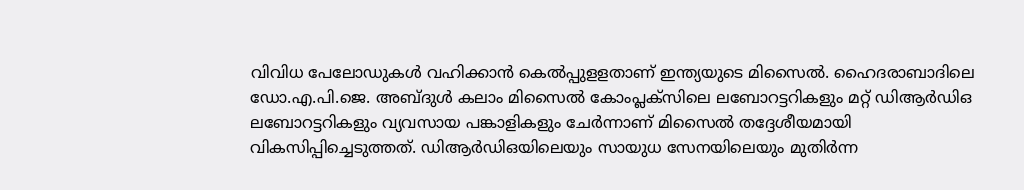വിവിധ പേലോഡുകൾ വഹിക്കാൻ കെല്‍പ്പുളളതാണ് ഇന്ത്യയുടെ മിസൈല്‍. ഹൈദരാബാദിലെ ഡോ.എ.പി.ജെ. അബ്‌ദുൾ കലാം മിസൈൽ കോംപ്ലക്സിലെ ലബോറട്ടറികളും മറ്റ് ഡിആർഡിഒ ലബോറട്ടറികളും വ്യവസായ പങ്കാളികളും ചേർന്നാണ് മിസൈൽ തദ്ദേശീയമായി വികസിപ്പിച്ചെടുത്തത്. ഡിആർഡിഒയിലെയും സായുധ സേനയിലെയും മുതിർന്ന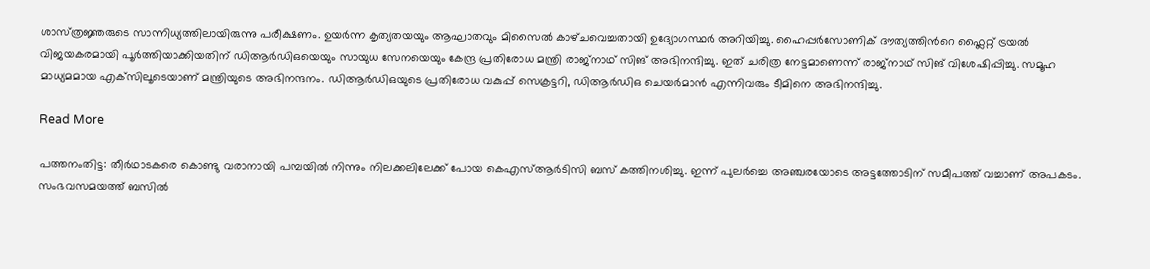ശാസ്‌ത്രജ്ഞരുടെ സാന്നിധ്യത്തിലായിരുന്നു പരീക്ഷണം. ഉയർന്ന കൃത്യതയയും ആഘാതവും മിസൈല്‍ കാഴ്‌ചവെച്ചതായി ഉദ്യോഗസ്ഥര്‍ അറിയിച്ചു. ഹൈപ്പർസോണിക് ദൗത്യത്തിന്‍റെ ഫ്ലൈറ്റ് ട്രയൽ വിജയകരമായി പൂര്‍ത്തിയാക്കിയതിന് ഡിആർഡിഒയെയും സായുധ സേനയെയും കേന്ദ്ര പ്രതിരോധ മന്ത്രി രാജ്‌നാഥ് സിങ് അഭിനന്ദിച്ചു. ഇത് ചരിത്ര നേട്ടമാണെന്ന് രാജ്‌നാഥ് സിങ് വിശേഷിപ്പിച്ചു. സമൂഹ മാധ്യമമായ എക്‌സിലൂടെയാണ് മന്ത്രിയുടെ അഭിനന്ദനം. ഡിആർഡിഒയുടെ പ്രതിരോധ വകുപ്പ് സെക്രട്ടറി, ഡിആർഡിഒ ചെയർമാന്‍ എന്നിവരും ടീമിനെ അഭിനന്ദിച്ചു.

Read More

പത്തനംതിട്ട: തീര്‍ഥാടകരെ കൊണ്ടു വരാനായി പമ്പയിൽ നിന്നും നിലക്കലിലേക്ക് പോയ കെഎസ്‌ആർടിസി ബസ് കത്തിനശിച്ചു. ഇന്ന് പുലര്‍ച്ചെ അഞ്ചരയോടെ അട്ടത്തോടിന് സമീപത്ത് വച്ചാണ് അപകടം. സംഭവസമയത്ത് ബസില്‍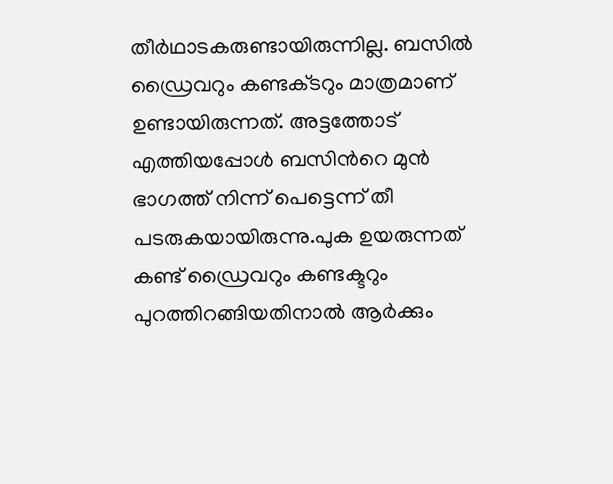തീര്‍ഥാടകരുണ്ടായിരുന്നില്ല. ബസില്‍ ഡ്രൈവറും കണ്ടക്‌ടറും മാത്രമാണ് ഉണ്ടായിരുന്നത്. അട്ടത്തോട് എത്തിയപ്പോള്‍ ബസിന്‍റെ മുന്‍ ഭാഗത്ത് നിന്ന് പെട്ടെന്ന് തീ പടരുകയായിരുന്നു.പുക ഉയരുന്നത് കണ്ട് ഡ്രൈവറും കണ്ടക്ടറും പുറത്തിറങ്ങിയതിനാല്‍ ആര്‍ക്കും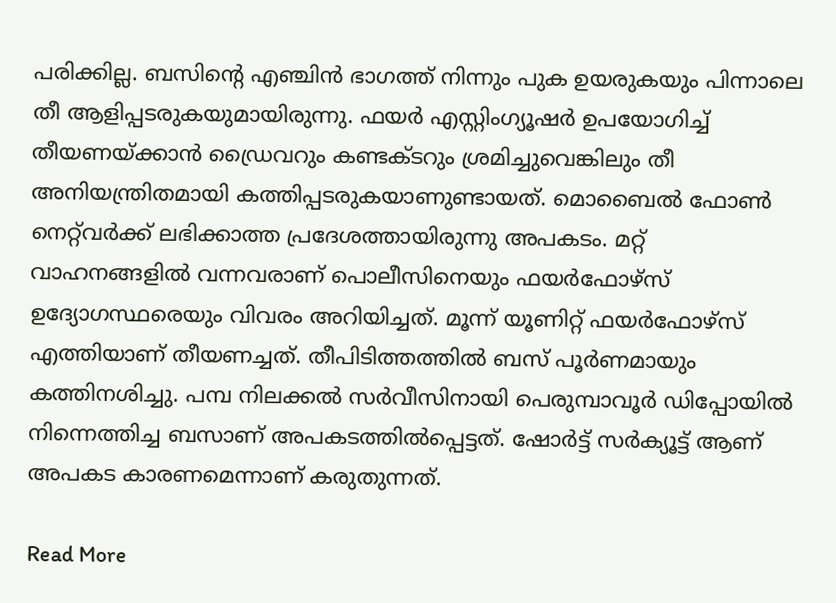പരിക്കില്ല. ബസിന്‍റെ എഞ്ചിൻ ഭാഗത്ത് നിന്നും പുക ഉയരുകയും പിന്നാലെ തീ ആളിപ്പടരുകയുമായിരുന്നു. ഫയര്‍ എസ്റ്റിംഗ്യൂഷര്‍ ഉപയോഗിച്ച് തീയണയ്‌ക്കാൻ ഡ്രൈവറും കണ്ടക്‌ടറും ശ്രമിച്ചുവെങ്കിലും തീ അനിയന്ത്രിതമായി കത്തിപ്പടരുകയാണുണ്ടായത്. മൊബൈല്‍ ഫോണ്‍ നെറ്റ്‌വര്‍ക്ക് ലഭിക്കാത്ത പ്രദേശത്തായിരുന്നു അപകടം. മറ്റ് വാഹനങ്ങളില്‍ വന്നവരാണ് പൊലീസിനെയും ഫയര്‍ഫോഴ്‌സ് ഉദ്യോഗസ്ഥരെയും വിവരം അറിയിച്ചത്. മൂന്ന് യൂണിറ്റ് ഫയര്‍ഫോഴ്‌സ് എത്തിയാണ് തീയണച്ചത്. തീപിടിത്തത്തില്‍ ബസ് പൂര്‍ണമായും കത്തിനശിച്ചു. പമ്പ നിലക്കൽ സർവീസിനായി പെരുമ്പാവൂർ ഡിപ്പോയിൽ നിന്നെത്തിച്ച ബസാണ് അപകടത്തില്‍പ്പെട്ടത്. ഷോര്‍ട്ട് സര്‍ക്യൂട്ട് ആണ് അപകട കാരണമെന്നാണ് കരുതുന്നത്.

Read More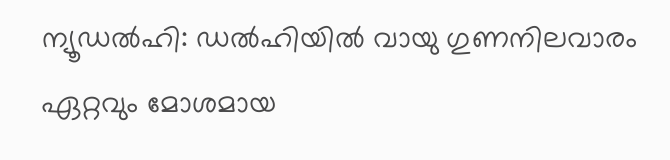ന്യൂഡല്‍ഹി: ഡല്‍ഹിയില്‍ വായു ഗുണനിലവാരം ഏറ്റവും മോശമായ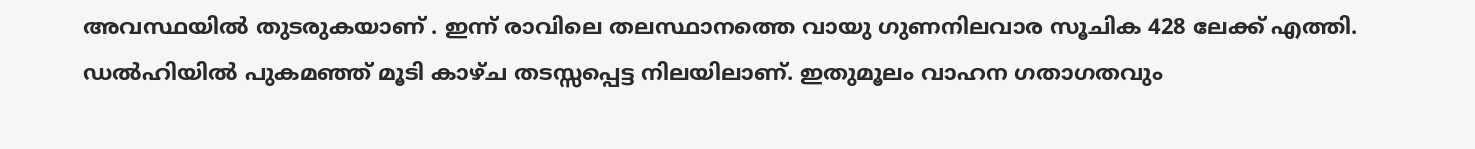അവസ്ഥയില്‍ തുടരുകയാണ് . ഇന്ന് രാവിലെ തലസ്ഥാനത്തെ വായു ഗുണനിലവാര സൂചിക 428 ലേക്ക് എത്തി. ഡല്‍ഹിയില്‍ പുകമഞ്ഞ് മൂടി കാഴ്ച തടസ്സപ്പെട്ട നിലയിലാണ്. ഇതുമൂലം വാഹന ഗതാഗതവും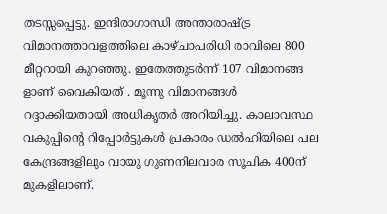തടസ്സപ്പെട്ടു. ഇന്ദിരാഗാന്ധി അന്താരാഷ്ട്ര വിമാനത്താവളത്തിലെ കാഴ്ചാപരിധി രാവിലെ 800 മീറ്ററായി കുറഞ്ഞു. ഇതേത്തുടര്‍ന്ന് 107 വിമാനങ്ങ ളാണ് വൈകിയത് . മൂന്നു വിമാനങ്ങള്‍ റദ്ദാക്കിയതായി അധികൃതര്‍ അറിയിച്ചു. കാലാവസ്ഥ വകുപ്പിന്റെ റിപ്പോര്‍ട്ടുകള്‍ പ്രകാരം ഡല്‍ഹിയിലെ പല കേന്ദ്രങ്ങളിലും വായു ഗുണനിലവാര സൂചിക 400ന് മുകളിലാണ്.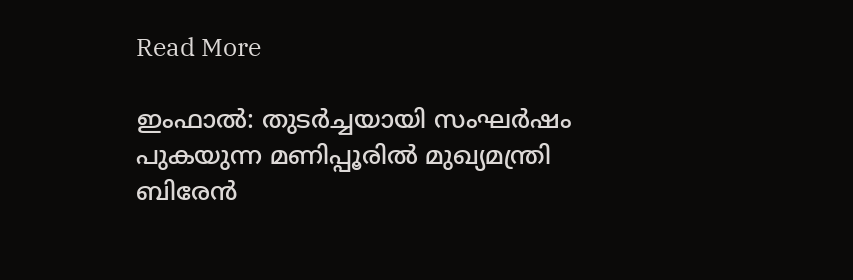Read More

ഇംഫാല്‍: തുടർച്ചയായി സംഘര്‍ഷം പുകയുന്ന മണിപ്പൂരില്‍ മുഖ്യമന്ത്രി ബിരേന്‍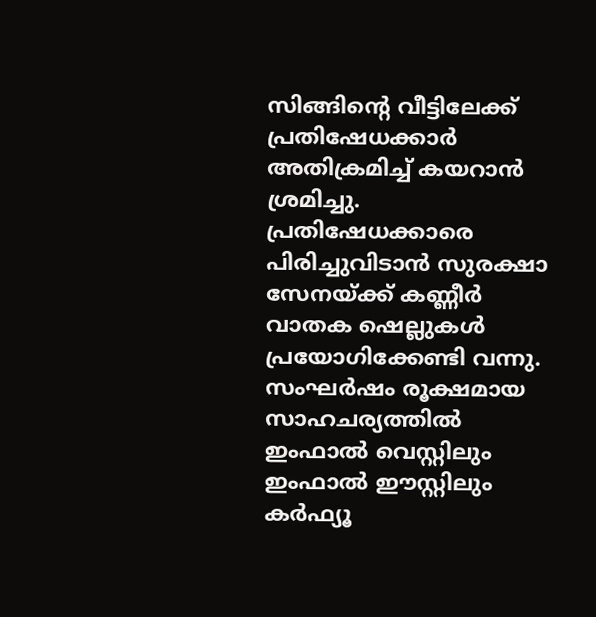സിങ്ങിന്റെ വീട്ടിലേക്ക് പ്രതിഷേധക്കാര്‍ അതിക്രമിച്ച് കയറാന്‍ ശ്രമിച്ചു. പ്രതിഷേധക്കാരെ പിരിച്ചുവിടാന്‍ സുരക്ഷാ സേനയ്ക്ക് കണ്ണീര്‍ വാതക ഷെല്ലുകള്‍ പ്രയോഗിക്കേണ്ടി വന്നു. സംഘര്‍ഷം രൂക്ഷമായ സാഹചര്യത്തില്‍ ഇംഫാല്‍ വെസ്റ്റിലും ഇംഫാല്‍ ഈസ്റ്റിലും കര്‍ഫ്യൂ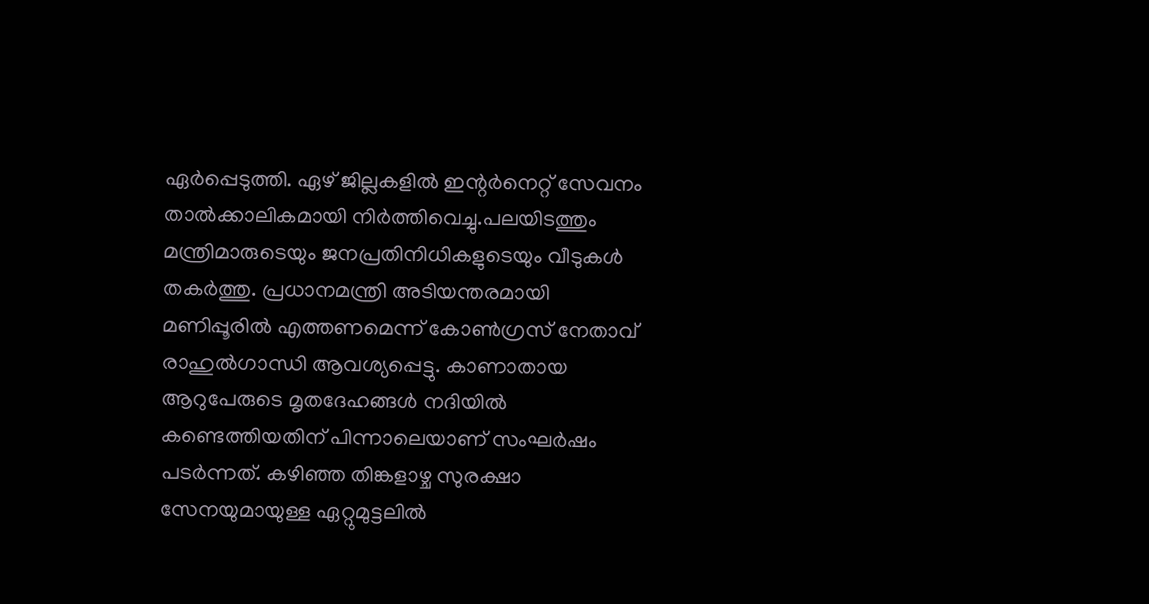ഏര്‍പ്പെടുത്തി. ഏഴ് ജില്ലകളില്‍ ഇന്റര്‍നെറ്റ് സേവനം താല്‍ക്കാലികമായി നിര്‍ത്തിവെച്ചു.പലയിടത്തും മന്ത്രിമാരുടെയും ജനപ്രതിനിധികളുടെയും വീടുകള്‍ തകര്‍ത്തു. പ്രധാനമന്ത്രി അടിയന്തരമായി മണിപ്പൂരില്‍ എത്തണമെന്ന് കോണ്‍ഗ്രസ് നേതാവ് രാഹുല്‍ഗാന്ധി ആവശ്യപ്പെട്ടു. കാണാതായ ആറുപേരുടെ മൃതദേഹങ്ങള്‍ നദിയില്‍ കണ്ടെത്തിയതിന് പിന്നാലെയാണ് സംഘര്‍ഷം പടര്‍ന്നത്. കഴിഞ്ഞ തിങ്കളാഴ്ച സുരക്ഷാ സേനയുമായുള്ള ഏറ്റുമുട്ടലില്‍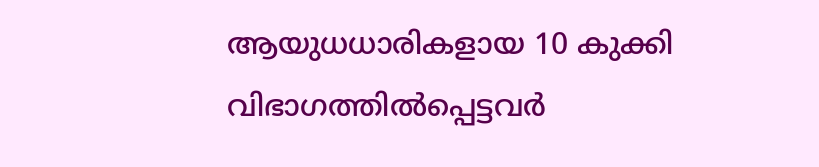ആയുധധാരികളായ 10 കുക്കി വിഭാഗത്തില്‍പ്പെട്ടവര്‍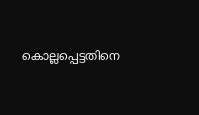കൊല്ലപ്പെട്ടതിനെ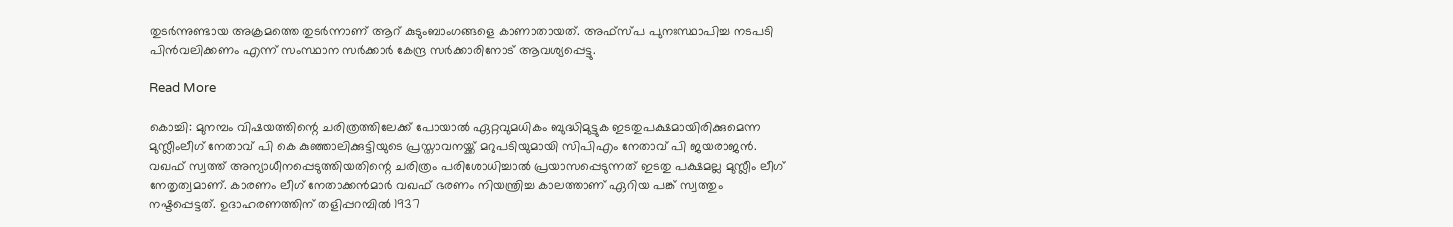തുടര്‍ന്നുണ്ടായ അക്രമത്തെ തുടര്‍ന്നാണ് ആറ് കുടുംബാംഗങ്ങളെ കാണാതായത്. അഫ്‌സ്പ പുനഃസ്ഥാപിച്ച നടപടി പിന്‍വലിക്കണം എന്ന് സംസ്ഥാന സര്‍ക്കാര്‍ കേന്ദ്ര സര്‍ക്കാരിനോട് ആവശ്യപ്പെട്ടു.

Read More

കൊച്ചി: മുനമ്പം വിഷയത്തിന്റെ ചരിത്രത്തിലേക്ക് പോയാല്‍ ഏറ്റവുമധികം ബുദ്ധിമുട്ടുക ഇടതുപക്ഷമായിരിക്കുമെന്ന മുസ്ലീംലീഗ് നേതാവ് പി കെ കുഞ്ഞാലിക്കുട്ടിയുടെ പ്രസ്താവനയ്ക്ക് മറുപടിയുമായി സിപിഎം നേതാവ് പി ജയരാജന്‍. വഖഫ് സ്വത്ത് അന്യാധീനപ്പെടുത്തിയതിന്റെ ചരിത്രം പരിശോധിച്ചാല്‍ പ്രയാസപ്പെടുന്നത് ഇടതു പക്ഷമല്ല മുസ്ലീം ലീഗ് നേതൃത്വമാണ്. കാരണം ലീഗ് നേതാക്കന്‍മാര്‍ വഖഫ് ഭരണം നിയന്ത്രിച്ച കാലത്താണ് ഏറിയ പങ്ക് സ്വത്തും നഷ്ടപ്പെട്ടത്. ഉദാഹരണത്തിന് തളിപ്പറമ്പില്‍ 1937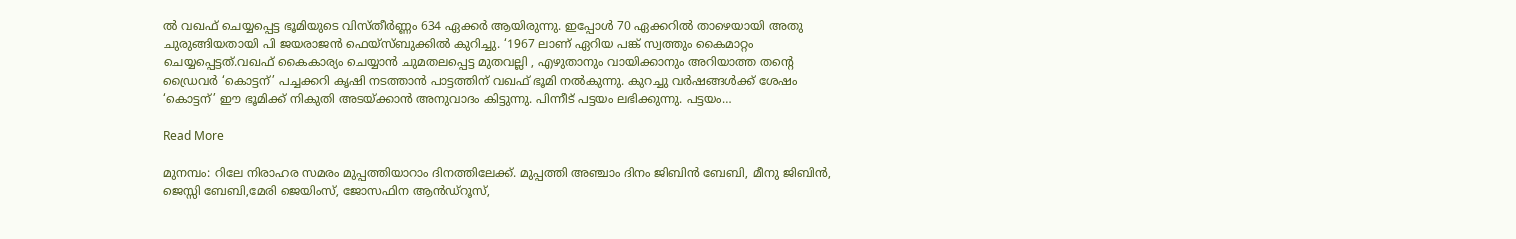ല്‍ വഖഫ് ചെയ്യപ്പെട്ട ഭൂമിയുടെ വിസ്തീര്‍ണ്ണം 634 ഏക്കര്‍ ആയിരുന്നു. ഇപ്പോള്‍ 70 ഏക്കറില്‍ താഴെയായി അതു ചുരുങ്ങിയതായി പി ജയരാജന്‍ ഫെയ്‌സ്ബുക്കില്‍ കുറിച്ചു. ‘1967 ലാണ് ഏറിയ പങ്ക് സ്വത്തും കൈമാറ്റം ചെയ്യപ്പെട്ടത്.വഖഫ് കൈകാര്യം ചെയ്യാന്‍ ചുമതലപ്പെട്ട മുതവല്ലി , എഴുതാനും വായിക്കാനും അറിയാത്ത തന്റെ ഡ്രൈവര്‍ ‘കൊട്ടന്’ പച്ചക്കറി കൃഷി നടത്താന്‍ പാട്ടത്തിന് വഖഫ് ഭൂമി നല്‍കുന്നു. കുറച്ചു വര്‍ഷങ്ങള്‍ക്ക് ശേഷം ‘കൊട്ടന്’ ഈ ഭൂമിക്ക് നികുതി അടയ്ക്കാന്‍ അനുവാദം കിട്ടുന്നു. പിന്നീട് പട്ടയം ലഭിക്കുന്നു. പട്ടയം…

Read More

മുനമ്പം: റിലേ നിരാഹര സമരം മുപ്പത്തിയാറാം ദിനത്തിലേക്ക്. മുപ്പത്തി അഞ്ചാം ദിനം ജിബിൻ ബേബി, മീനു ജിബിൻ, ജെസ്സി ബേബി,മേരി ജെയിംസ്, ജോസഫിന ആൻഡ്റൂസ്,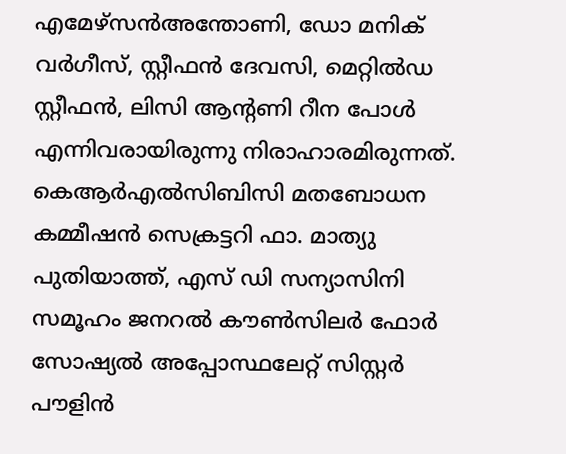എമേഴ്‌സൻഅന്തോണി, ഡോ മനിക് വർഗീസ്, സ്റ്റീഫൻ ദേവസി, മെറ്റിൽഡ സ്റ്റീഫൻ, ലിസി ആന്റണി റീന പോൾ എന്നിവരായിരുന്നു നിരാഹാരമിരുന്നത്. കെആർഎൽസിബിസി മതബോധന കമ്മീഷൻ സെക്രട്ടറി ഫാ. മാത്യു പുതിയാത്ത്, എസ് ഡി സന്യാസിനി സമൂഹം ജനറൽ കൗൺസിലർ ഫോർ സോഷ്യൽ അപ്പോസ്ഥലേറ്റ് സിസ്റ്റർ പൗളിൻ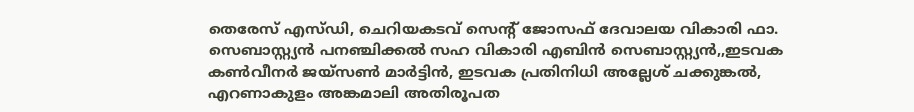തെരേസ് എസ്ഡി, ചെറിയകടവ് സെന്റ് ജോസഫ് ദേവാലയ വികാരി ഫാ. സെബാസ്റ്റ്യൻ പനഞ്ചിക്കൽ സഹ വികാരി എബിൻ സെബാസ്റ്റ്യൻ,,ഇടവക കൺവീനർ ജയ്സൺ മാർട്ടിൻ, ഇടവക പ്രതിനിധി അല്ലേശ് ചക്കുങ്കൽ, എറണാകുളം അങ്കമാലി അതിരൂപത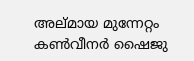അല്മായ മുന്നേറ്റം കൺവീനർ ഷൈജു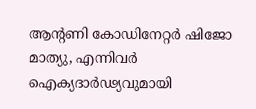ആന്റണി കോഡിനേറ്റർ ഷിജോ മാത്യു, എന്നിവർ ഐക്യദാർഢ്യവുമായി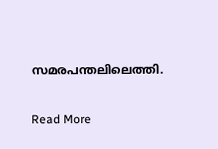സമരപന്തലിലെത്തി.

Read More